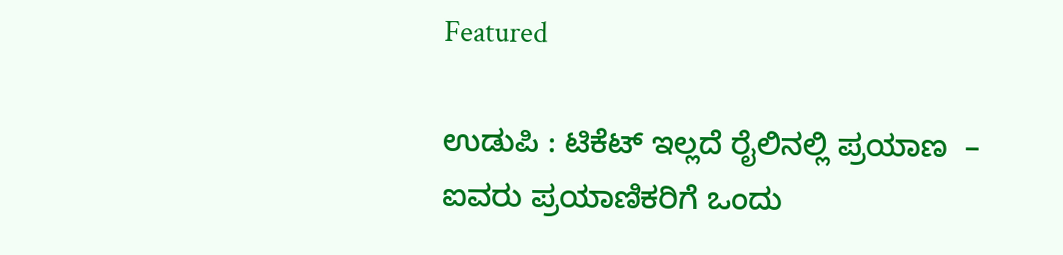Featured

ಉಡುಪಿ : ಟಿಕೆಟ್ ಇಲ್ಲದೆ ರೈಲಿನಲ್ಲಿ ಪ್ರಯಾಣ  – ಐವರು ಪ್ರಯಾಣಿಕರಿಗೆ ಒಂದು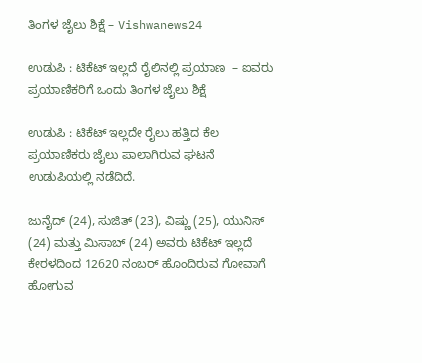ತಿಂಗಳ ಜೈಲು ಶಿಕ್ಷೆ – Vishwanews24

ಉಡುಪಿ : ಟಿಕೆಟ್ ಇಲ್ಲದೆ ರೈಲಿನಲ್ಲಿ ಪ್ರಯಾಣ  – ಐವರು ಪ್ರಯಾಣಿಕರಿಗೆ ಒಂದು ತಿಂಗಳ ಜೈಲು ಶಿಕ್ಷೆ

ಉಡುಪಿ : ಟಿಕೆಟ್ ಇಲ್ಲದೇ ರೈಲು ಹತ್ತಿದ ಕೆಲ ಪ್ರಯಾಣಿಕರು ಜೈಲು ಪಾಲಾಗಿರುವ ಘಟನೆ ಉಡುಪಿಯಲ್ಲಿ ನಡೆದಿದೆ.

ಜುನೈದ್ (24), ಸುಜಿತ್ (23), ವಿಷ್ಣು (25), ಯುನಿಸ್ (24) ಮತ್ತು ಮಿಸಾಬ್ (24) ಅವರು ಟಿಕೆಟ್ ಇಲ್ಲದೆ ಕೇರಳದಿಂದ 12620 ನಂಬರ್ ಹೊಂದಿರುವ ಗೋವಾಗೆ ಹೋಗುವ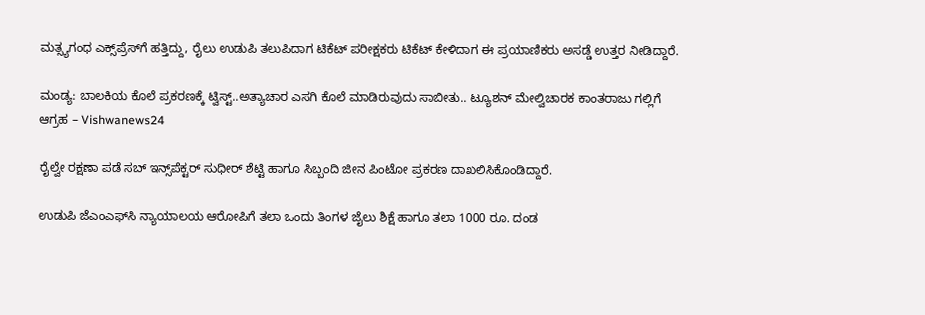ಮತ್ಸ್ಯಗಂಧ ಎಕ್ಸ್‌ಪ್ರೆಸ್‌ಗೆ ಹತ್ತಿದ್ದು, ರೈಲು ಉಡುಪಿ ತಲುಪಿದಾಗ ಟಿಕೆಟ್ ಪರೀಕ್ಷಕರು ಟಿಕೆಟ್ ಕೇಳಿದಾಗ ಈ ಪ್ರಯಾಣಿಕರು ಅಸಡ್ಡೆ ಉತ್ತರ ನೀಡಿದ್ದಾರೆ.

ಮಂಡ್ಯ: ಬಾಲಕಿಯ ಕೊಲೆ ಪ್ರಕರಣಕ್ಕೆ ಟ್ವಿಸ್ಟ್..ಅತ್ಯಾಚಾರ ಎಸಗಿ ಕೊಲೆ ಮಾಡಿರುವುದು ಸಾಬೀತು.. ಟ್ಯೂಶನ್ ಮೇಲ್ವಿಚಾರಕ ಕಾಂತರಾಜು ಗಲ್ಲಿಗೆ ಆಗ್ರಹ – Vishwanews24

ರೈಲ್ವೇ ರಕ್ಷಣಾ ಪಡೆ ಸಬ್ ಇನ್ಸ್‌ಪೆಕ್ಟರ್ ಸುಧೀರ್ ಶೆಟ್ಟಿ ಹಾಗೂ ಸಿಬ್ಬಂದಿ ಜೀನ ಪಿಂಟೋ ಪ್ರಕರಣ ದಾಖಲಿಸಿಕೊಂಡಿದ್ದಾರೆ.

ಉಡುಪಿ ಜೆಎಂಎಫ್‌ಸಿ ನ್ಯಾಯಾಲಯ ಆರೋಪಿಗೆ ತಲಾ ಒಂದು ತಿಂಗಳ ಜೈಲು ಶಿಕ್ಷೆ ಹಾಗೂ ತಲಾ 1000 ರೂ. ದಂಡ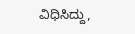ವಿಧಿಸಿದ್ದು,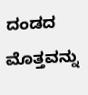ದಂಡದ ಮೊತ್ತವನ್ನು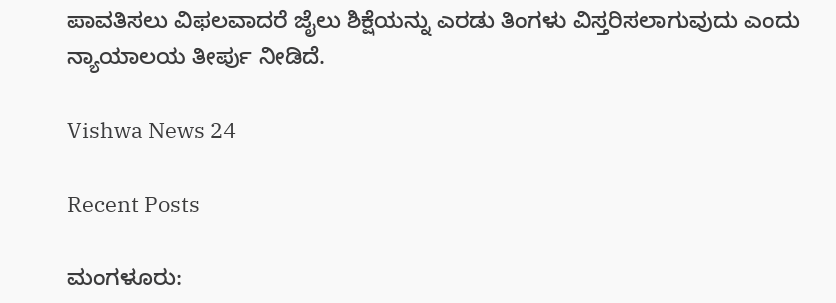ಪಾವತಿಸಲು ವಿಫಲವಾದರೆ ಜೈಲು ಶಿಕ್ಷೆಯನ್ನು ಎರಡು ತಿಂಗಳು ವಿಸ್ತರಿಸಲಾಗುವುದು ಎಂದು ನ್ಯಾಯಾಲಯ ತೀರ್ಪು ನೀಡಿದೆ.

Vishwa News 24

Recent Posts

ಮಂಗಳೂರು: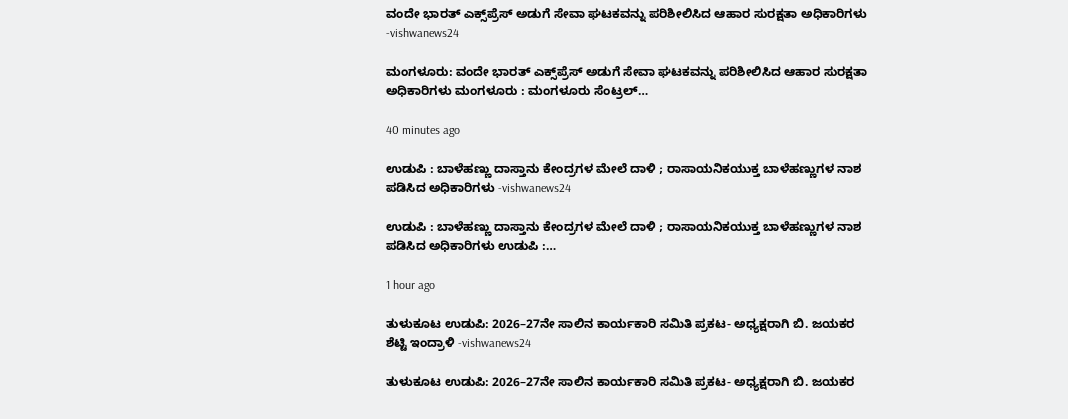ವಂದೇ ಭಾರತ್ ಎಕ್ಸ್‌ಪ್ರೆಸ್ ಅಡುಗೆ ಸೇವಾ ಘಟಕವನ್ನು ಪರಿಶೀಲಿಸಿದ ಆಹಾರ ಸುರಕ್ಷತಾ ಅಧಿಕಾರಿಗಳು -vishwanews24

ಮಂಗಳೂರು: ವಂದೇ ಭಾರತ್ ಎಕ್ಸ್‌ಪ್ರೆಸ್ ಅಡುಗೆ ಸೇವಾ ಘಟಕವನ್ನು ಪರಿಶೀಲಿಸಿದ ಆಹಾರ ಸುರಕ್ಷತಾ ಅಧಿಕಾರಿಗಳು ಮಂಗಳೂರು : ಮಂಗಳೂರು ಸೆಂಟ್ರಲ್…

40 minutes ago

ಉಡುಪಿ : ಬಾಳೆಹಣ್ಣು ದಾಸ್ತಾನು ಕೇಂದ್ರಗಳ ಮೇಲೆ ದಾಳಿ ; ರಾಸಾಯನಿಕಯುಕ್ತ ಬಾಳೆಹಣ್ಣುಗಳ ನಾಶ ಪಡಿಸಿದ ಅಧಿಕಾರಿಗಳು -vishwanews24

ಉಡುಪಿ : ಬಾಳೆಹಣ್ಣು ದಾಸ್ತಾನು ಕೇಂದ್ರಗಳ ಮೇಲೆ ದಾಳಿ ; ರಾಸಾಯನಿಕಯುಕ್ತ ಬಾಳೆಹಣ್ಣುಗಳ ನಾಶ ಪಡಿಸಿದ ಅಧಿಕಾರಿಗಳು ಉಡುಪಿ :…

1 hour ago

ತುಳುಕೂಟ ಉಡುಪಿ: 2026–27ನೇ ಸಾಲಿನ ಕಾರ್ಯಕಾರಿ ಸಮಿತಿ ಪ್ರಕಟ- ಅಧ್ಯಕ್ಷರಾಗಿ ಬಿ. ಜಯಕರ ಶೆಟ್ಟಿ ಇಂದ್ರಾಳಿ -vishwanews24

ತುಳುಕೂಟ ಉಡುಪಿ: 2026–27ನೇ ಸಾಲಿನ ಕಾರ್ಯಕಾರಿ ಸಮಿತಿ ಪ್ರಕಟ- ಅಧ್ಯಕ್ಷರಾಗಿ ಬಿ. ಜಯಕರ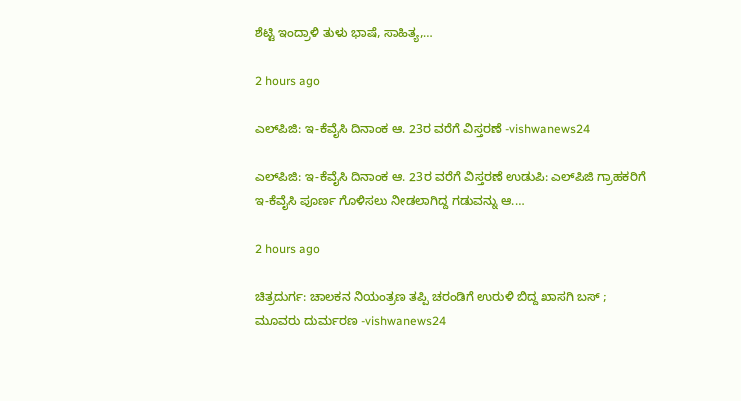ಶೆಟ್ಟಿ ಇಂದ್ರಾಳಿ ತುಳು ಭಾಷೆ, ಸಾಹಿತ್ಯ,…

2 hours ago

ಎಲ್‌ಪಿಜಿ: ಇ-ಕೆವೈಸಿ ದಿನಾಂಕ ಆ. 23ರ ವರೆಗೆ ವಿಸ್ತರಣೆ -vishwanews24

ಎಲ್‌ಪಿಜಿ: ಇ-ಕೆವೈಸಿ ದಿನಾಂಕ ಆ. 23ರ ವರೆಗೆ ವಿಸ್ತರಣೆ ಉಡುಪಿ: ಎಲ್‌ಪಿಜಿ ಗ್ರಾಹಕರಿಗೆ ಇ-ಕೆವೈಸಿ ಪೂರ್ಣ ಗೊಳಿಸಲು ನೀಡಲಾಗಿದ್ದ ಗಡುವನ್ನು ಆ.…

2 hours ago

ಚಿತ್ರದುರ್ಗ: ಚಾಲಕನ ನಿಯಂತ್ರಣ ತಪ್ಪಿ ಚರಂಡಿಗೆ ಉರುಳಿ ಬಿದ್ದ ಖಾಸಗಿ ಬಸ್ ; ಮೂವರು ದುರ್ಮರಣ -vishwanews24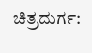ಚಿತ್ರದುರ್ಗ: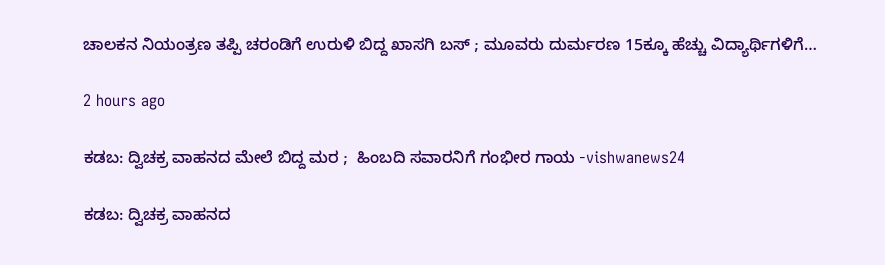ಚಾಲಕನ ನಿಯಂತ್ರಣ ತಪ್ಪಿ ಚರಂಡಿಗೆ ಉರುಳಿ ಬಿದ್ದ ಖಾಸಗಿ ಬಸ್ ; ಮೂವರು ದುರ್ಮರಣ 15ಕ್ಕೂ ಹೆಚ್ಚು ವಿದ್ಯಾರ್ಥಿಗಳಿಗೆ…

2 hours ago

ಕಡಬ: ದ್ವಿಚಕ್ರ ವಾಹನದ ಮೇಲೆ ಬಿದ್ದ ಮರ ;  ಹಿಂಬದಿ ಸವಾರನಿಗೆ ಗಂಭೀರ ಗಾಯ -vishwanews24

ಕಡಬ: ದ್ವಿಚಕ್ರ ವಾಹನದ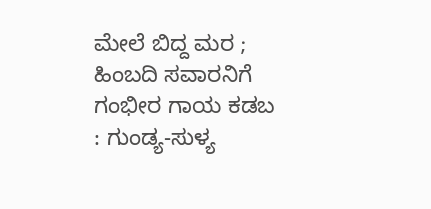ಮೇಲೆ ಬಿದ್ದ ಮರ ;  ಹಿಂಬದಿ ಸವಾರನಿಗೆ ಗಂಭೀರ ಗಾಯ ಕಡಬ : ಗುಂಡ್ಯ-ಸುಳ್ಯ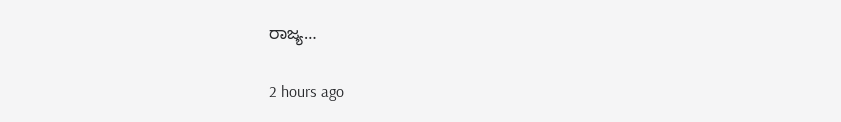ರಾಜ್ಯ…

2 hours ago